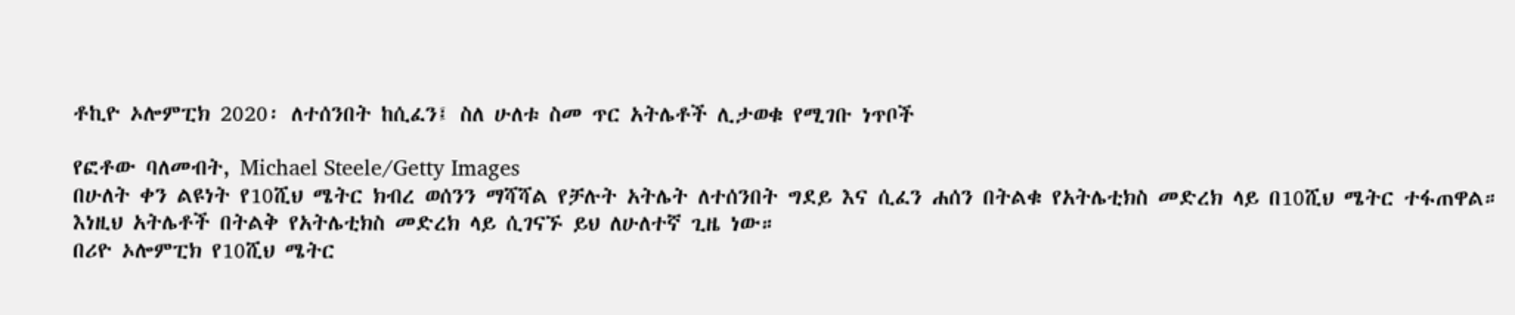ቶኪዮ ኦሎምፒክ 2020፡ ለተሰንበት ከሲፈን፤ ስለ ሁለቱ ስመ ጥር አትሌቶች ሊታወቁ የሚገቡ ነጥቦች

የፎቶው ባለመብት, Michael Steele/Getty Images
በሁለት ቀን ልዩነት የ10ሺህ ሜትር ክብረ ወሰንን ማሻሻል የቻሉት አትሌት ለተሰንበት ግደይ እና ሲፈን ሐሰን በትልቁ የአትሌቲክስ መድረክ ላይ በ10ሺህ ሜትር ተፋጠዋል።
እነዚህ አትሌቶች በትልቅ የአትሌቲክስ መድረክ ላይ ሲገናኙ ይህ ለሁለተኛ ጊዜ ነው።
በሪዮ ኦሎምፒክ የ10ሺህ ሜትር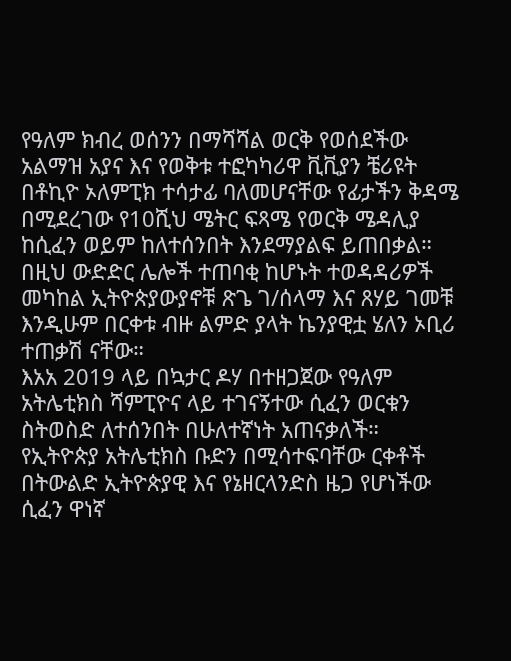የዓለም ክብረ ወሰንን በማሻሻል ወርቅ የወሰደችው አልማዝ አያና እና የወቅቱ ተፎካካሪዋ ቪቪያን ቼሪዩት በቶኪዮ ኦለምፒክ ተሳታፊ ባለመሆናቸው የፊታችን ቅዳሜ በሚደረገው የ10ሺህ ሜትር ፍጻሜ የወርቅ ሜዳሊያ ከሲፈን ወይም ከለተሰንበት እንደማያልፍ ይጠበቃል።
በዚህ ውድድር ሌሎች ተጠባቂ ከሆኑት ተወዳዳሪዎች መካከል ኢትዮጵያውያኖቹ ጽጌ ገ/ሰላማ እና ጸሃይ ገመቹ እንዲሁም በርቀቱ ብዙ ልምድ ያላት ኬንያዊቷ ሄለን ኦቢሪ ተጠቃሽ ናቸው።
እአአ 2019 ላይ በኳታር ዶሃ በተዘጋጀው የዓለም አትሌቲክስ ሻምፒዮና ላይ ተገናኝተው ሲፈን ወርቁን ስትወስድ ለተሰንበት በሁለተኛነት አጠናቃለች።
የኢትዮጵያ አትሌቲክስ ቡድን በሚሳተፍባቸው ርቀቶች በትውልድ ኢትዮጵያዊ እና የኔዘርላንድስ ዜጋ የሆነችው ሲፈን ዋነኛ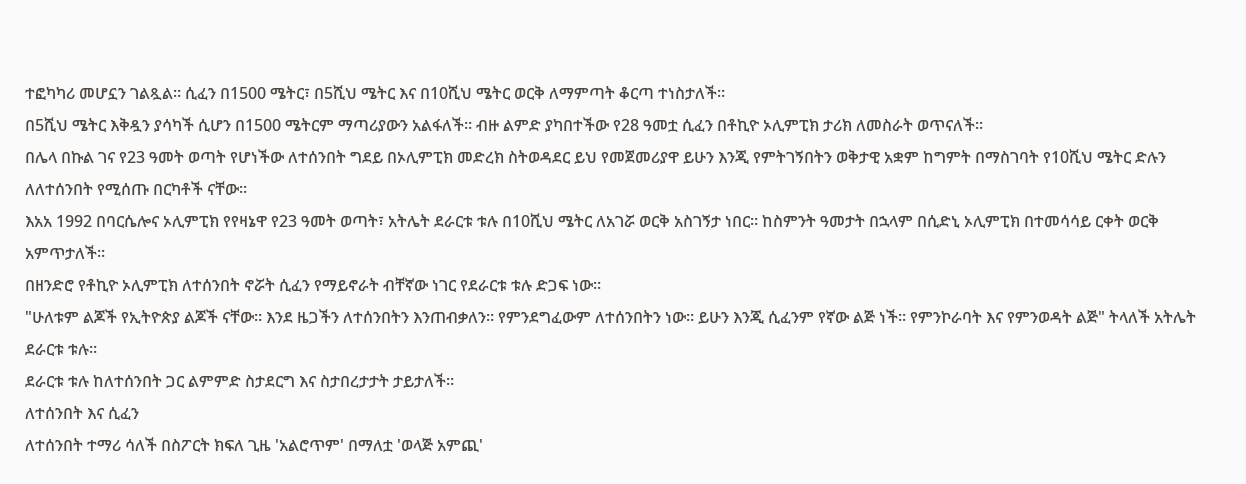ተፎካካሪ መሆኗን ገልጿል። ሲፈን በ1500 ሜትር፣ በ5ሺህ ሜትር እና በ10ሺህ ሜትር ወርቅ ለማምጣት ቆርጣ ተነስታለች።
በ5ሺህ ሜትር እቅዷን ያሳካች ሲሆን በ1500 ሜትርም ማጣሪያውን አልፋለች። ብዙ ልምድ ያካበተችው የ28 ዓመቷ ሲፈን በቶኪዮ ኦሊምፒክ ታሪክ ለመስራት ወጥናለች።
በሌላ በኩል ገና የ23 ዓመት ወጣት የሆነችው ለተሰንበት ግደይ በኦሊምፒክ መድረክ ስትወዳደር ይህ የመጀመሪያዋ ይሁን እንጂ የምትገኝበትን ወቅታዊ አቋም ከግምት በማስገባት የ10ሺህ ሜትር ድሉን ለለተሰንበት የሚሰጡ በርካቶች ናቸው።
እአአ 1992 በባርሴሎና ኦሊምፒክ የየዛኔዋ የ23 ዓመት ወጣት፣ አትሌት ደራርቱ ቱሉ በ10ሺህ ሜትር ለአገሯ ወርቅ አስገኝታ ነበር። ከስምንት ዓመታት በኋላም በሲድኒ ኦሊምፒክ በተመሳሳይ ርቀት ወርቅ አምጥታለች።
በዘንድሮ የቶኪዮ ኦሊምፒክ ለተሰንበት ኖሯት ሲፈን የማይኖራት ብቸኛው ነገር የደራርቱ ቱሉ ድጋፍ ነው።
"ሁለቱም ልጆች የኢትዮጵያ ልጆች ናቸው። እንደ ዜጋችን ለተሰንበትን እንጠብቃለን። የምንደግፈውም ለተሰንበትን ነው። ይሁን እንጂ ሲፈንም የኛው ልጅ ነች። የምንኮራባት እና የምንወዳት ልጅ" ትላለች አትሌት ደራርቱ ቱሉ።
ደራርቱ ቱሉ ከለተሰንበት ጋር ልምምድ ስታደርግ እና ስታበረታታት ታይታለች።
ለተሰንበት እና ሲፈን
ለተሰንበት ተማሪ ሳለች በስፖርት ክፍለ ጊዜ 'አልሮጥም' በማለቷ 'ወላጅ አምጪ'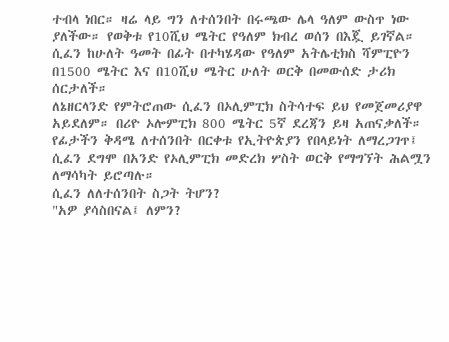ተብላ ነበር። ዛሬ ላይ ግን ለተሰንበት በሩጫው ሌላ ዓለም ውስጥ ነው ያለችው። የወቅቱ የ10ሺህ ሜትር የዓለም ክብረ ወሰን በእጇ ይገኛል።
ሲፈን ከሁለት ዓመት በፊት በተካሄዳው የዓለም አትሌቲክስ ሻምፒዮን በ1500 ሜትር እና በ10ሺህ ሜትር ሁለት ወርቅ በመውሰድ ታሪክ ሰርታለች።
ለኔዘርላንድ የምትሮጠው ሲፈን በኦሊምፒክ ስትሳተፍ ይህ የመጀመሪያዋ አይደለም። በሪዮ ኦሎምፒክ 800 ሜትር 5ኛ ደረጃን ይዛ አጠናቃለች።
የፊታችን ቅዳሜ ለተሰንበት በርቀቱ የኢትዮጵያን የበላይነት ለማረጋገጥ፤ ሲፈን ደግሞ በአንድ የኦሊምፒክ መድረክ ሦስት ወርቅ የማግኘት ሕልሟን ለማሳካት ይሮጣሉ።
ሲፈን ለለተሰንበት ስጋት ትሆን?
"አዎ ያሳስበናል፤ ለምን?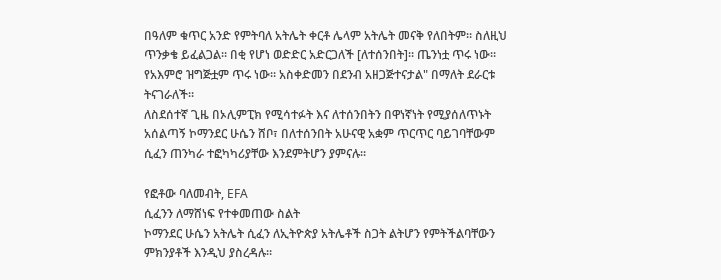በዓለም ቁጥር አንድ የምትባለ አትሌት ቀርቶ ሌላም አትሌት መናቅ የለበትም። ስለዚህ ጥንቃቄ ይፈልጋል። በቂ የሆነ ወድድር አድርጋለች [ለተሰንበት]። ጤንነቷ ጥሩ ነው። የአእምሮ ዝግጅቷም ጥሩ ነው። አስቀድመን በደንብ አዘጋጅተናታል" በማለት ደራርቱ ትናገራለች።
ለስደሰተኛ ጊዜ በኦሊምፒክ የሚሳተፉት እና ለተሰንበትን በዋነኛነት የሚያሰለጥኑት አሰልጣኝ ኮማንደር ሁሴን ሸቦ፣ በለተሰንበት አሁናዊ አቋም ጥርጥር ባይገባቸውም ሲፈን ጠንካራ ተፎካካሪያቸው እንደምትሆን ያምናሉ።

የፎቶው ባለመብት, EFA
ሲፈንን ለማሸነፍ የተቀመጠው ስልት
ኮማንደር ሁሴን አትሌት ሲፈን ለኢትዮጵያ አትሌቶች ስጋት ልትሆን የምትችልባቸውን ምክንያቶች እንዲህ ያስረዳሉ።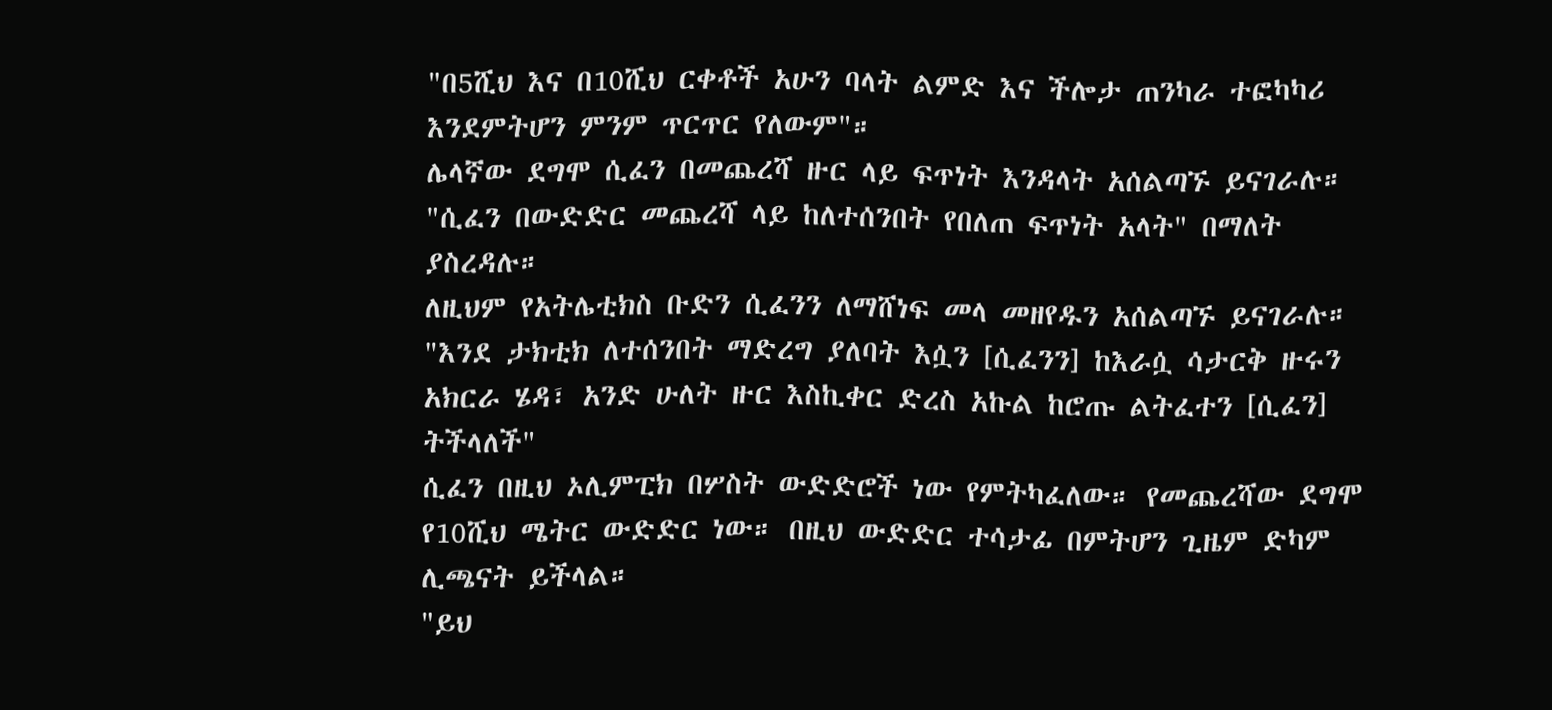"በ5ሺህ እና በ10ሺህ ርቀቶች አሁን ባላት ልምድ እና ችሎታ ጠንካራ ተፎካካሪ እንደምትሆን ምንም ጥርጥር የለውም"።
ሌላኛው ደግሞ ሲፈን በመጨረሻ ዙር ላይ ፍጥነት እንዳላት አሰልጣኙ ይናገራሉ። "ሲፈን በውድድር መጨረሻ ላይ ከለተሰንበት የበለጠ ፍጥነት አላት" በማለት ያስረዳሉ።
ለዚህም የአትሌቲክስ ቡድን ሲፈንን ለማሸነፍ መላ መዘየዱን አሰልጣኙ ይናገራሉ።
"እንደ ታክቲክ ለተሰንበት ማድረግ ያለባት እሷን [ሲፈንን] ከእራሷ ሳታርቅ ዙሩን አክርራ ሄዳ፣ አንድ ሁለት ዙር እስኪቀር ድረስ አኩል ከሮጡ ልትፈተን [ሲፈን] ትችላለች"
ሲፈን በዚህ ኦሊምፒክ በሦስት ውድድሮች ነው የምትካፈለው። የመጨረሻው ደግሞ የ10ሺህ ሜትር ውድድር ነው። በዚህ ውድድር ተሳታፊ በምትሆን ጊዜም ድካም ሊጫናት ይችላል።
"ይህ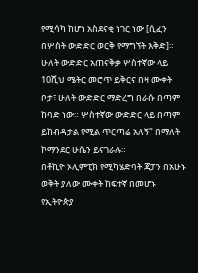የሚሳካ ከሆነ አስደናቂ ነገር ነው [ሲፈን በሦስት ውድድር ወርቅ የማግኘት እቅድ]። ሁለት ውድድር አጠናቅቃ ሦስተኛው ላይ 10ሺህ ሜትር መሮጥ ይቅርና በዛ ሙቀት ቦታ፣ ሁለት ውድድር ማድረግ በራሱ በጣም ከባድ ነው። ሦስተኛው ውድድር ላይ በጣም ይከብዳታል የሚል ጥርጣሬ አለኝ" በማለት ኮማንደር ሁሴን ይናገራሉ።
በቶኪዮ ኦሊምፒክ የሚካሄድባት ጃፓን በአሁኑ ወቅት ያለው ሙቀት ከፍተኛ በመሆኑ የኢትዮጵያ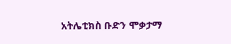አትሌቲክስ ቡድን ሞቃታማ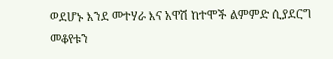ወደሆኑ እንደ መተሃራ እና አዋሽ ከተሞች ልምምድ ሲያደርግ መቆየቱን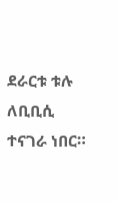ደራርቱ ቱሉ ለቢቢሲ ተናገራ ነበር።